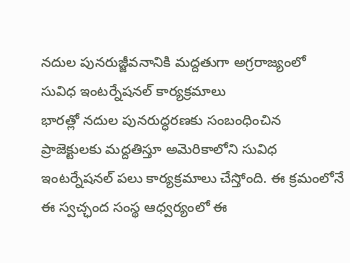నదుల పునరుజ్జీవనానికి మద్దతుగా అగ్రరాజ్యంలో సువిధ ఇంటర్నేషనల్ కార్యక్రమాలు
భారత్లో నదుల పునరుద్ధరణకు సంబంధించిన ప్రాజెక్టులకు మద్దతిస్తూ అమెరికాలోని సువిధ ఇంటర్నేషనల్ పలు కార్యక్రమాలు చేస్తోంది. ఈ క్రమంలోనే ఈ స్వచ్ఛంద సంస్థ ఆధ్వర్యంలో ఈ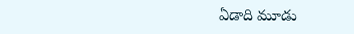ఏడాది మూడు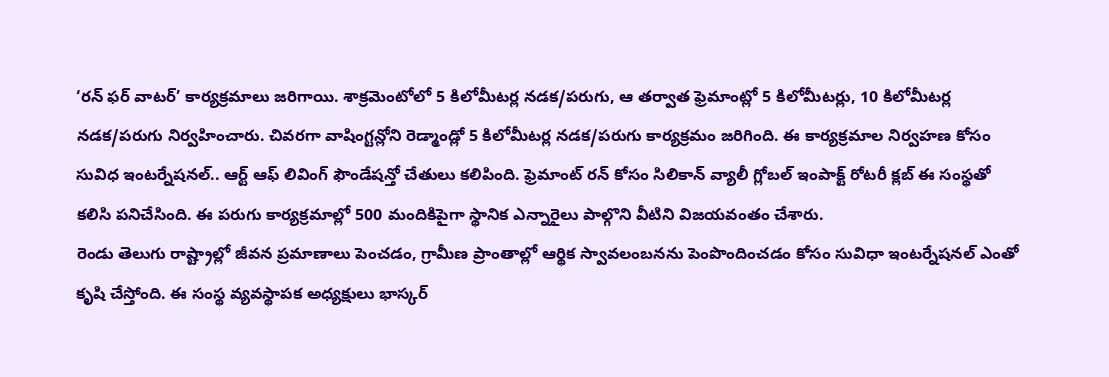‘రన్ ఫర్ వాటర్’ కార్యక్రమాలు జరిగాయి. శాక్రమెంటోలో 5 కిలోమీటర్ల నడక/పరుగు, ఆ తర్వాత ఫ్రెమాంట్లో 5 కిలోమీటర్లు, 10 కిలోమీటర్ల నడక/పరుగు నిర్వహించారు. చివరగా వాషింగ్టన్లోని రెడ్మాండ్లో 5 కిలోమీటర్ల నడక/పరుగు కార్యక్రమం జరిగింది. ఈ కార్యక్రమాల నిర్వహణ కోసం సువిధ ఇంటర్నేషనల్.. ఆర్ట్ ఆఫ్ లివింగ్ ఫౌండేషన్తో చేతులు కలిపింది. ఫ్రెమాంట్ రన్ కోసం సిలికాన్ వ్యాలీ గ్లోబల్ ఇంపాక్ట్ రోటరీ క్లబ్ ఈ సంస్థతో కలిసి పనిచేసింది. ఈ పరుగు కార్యక్రమాల్లో 500 మందికిపైగా స్థానిక ఎన్నారైలు పాల్గొని వీటిని విజయవంతం చేశారు.
రెండు తెలుగు రాష్ట్రాల్లో జీవన ప్రమాణాలు పెంచడం, గ్రామీణ ప్రాంతాల్లో ఆర్థిక స్వావలంబనను పెంపొందించడం కోసం సువిధా ఇంటర్నేషనల్ ఎంతో కృషి చేస్తోంది. ఈ సంస్థ వ్యవస్థాపక అధ్యక్షులు భాస్కర్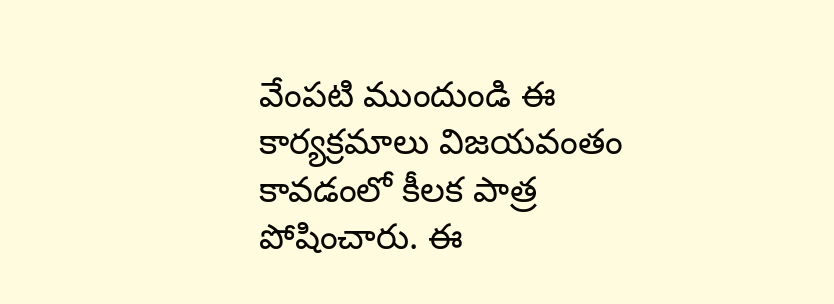వేంపటి ముందుండి ఈ కార్యక్రమాలు విజయవంతం కావడంలో కీలక పాత్ర పోషించారు. ఈ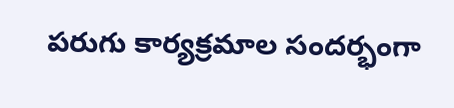పరుగు కార్యక్రమాల సందర్భంగా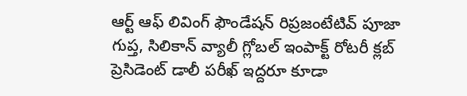ఆర్ట్ ఆఫ్ లివింగ్ ఫౌండేషన్ రిప్రజంటేటివ్ పూజా గుప్త, సిలికాన్ వ్యాలీ గ్లోబల్ ఇంపాక్ట్ రోటరీ క్లబ్ ప్రెసిడెంట్ డాలీ పరీఖ్ ఇద్దరూ కూడా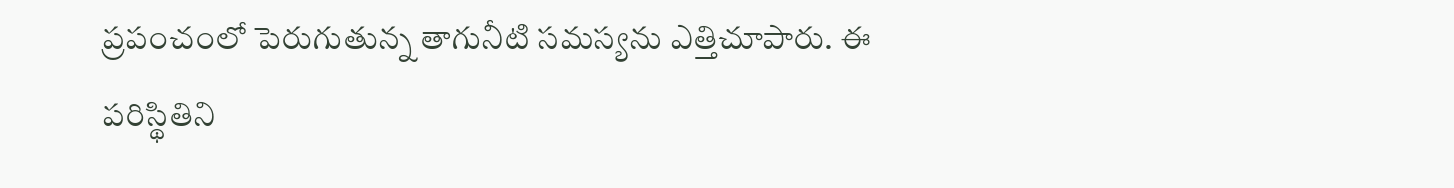ప్రపంచంలో పెరుగుతున్న తాగునీటి సమస్యను ఎత్తిచూపారు. ఈ పరిస్థితిని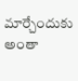మార్చేందుకు అంతా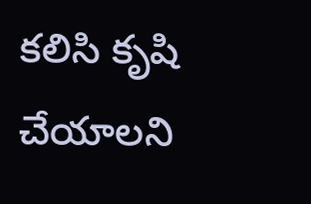కలిసి కృషి చేయాలని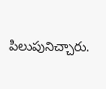పిలుపునిచ్చారు.